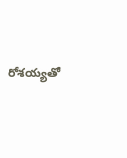రోశయ్యతో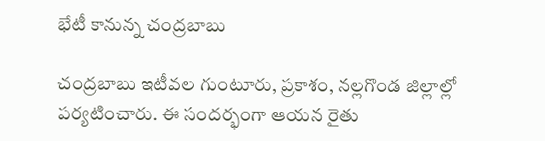భేటీ కానున్న చంద్రబాబు

చంద్రబాబు ఇటీవల గుంటూరు, ప్రకాశం, నల్లగొండ జిల్లాల్లో పర్యటించారు. ఈ సందర్భంగా ఆయన రైతు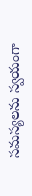సమస్యలను స్వయంగా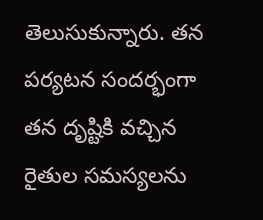తెలుసుకున్నారు. తన పర్యటన సందర్భంగా తన దృష్టికి వచ్చిన రైతుల సమస్యలను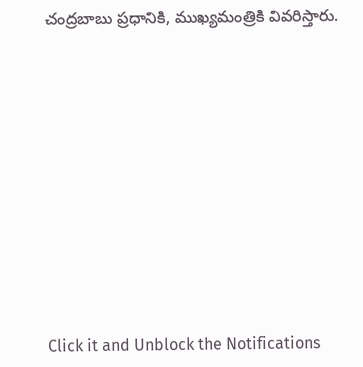చంద్రబాబు ప్రధానికి, ముఖ్యమంత్రికి వివరిస్తారు.












Click it and Unblock the Notifications